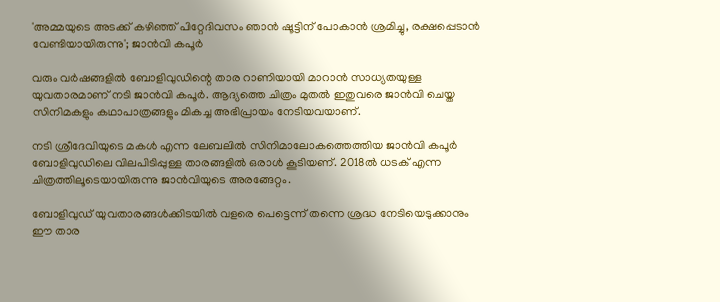'അമ്മയുടെ അടക്ക് കഴിഞ്ഞ് പിറ്റേദിവസം ഞാൻ ഷൂട്ടിന് പോകാൻ ശ്രമിച്ചു, രക്ഷപ്പെടാൻ വേണ്ടിയായിരുന്നു'; ജാൻവി കപൂർ

വരും വർഷങ്ങളിൽ ബോളിവുഡിന്റെ താര റാണിയായി മാറാൻ സാധ്യതയുള്ള യുവതാരമാണ് നടി ജാൻവി കപൂർ. ആദ്യത്തെ ചിത്രം മുതൽ ഇതുവരെ ജാൻവി ചെയ്ത സിനിമകളും കഥാപാത്രങ്ങളും മികച്ച അഭിപ്രായം നേടിയവയാണ്.

നടി ശ്രീദേവിയുടെ മകൾ എന്ന ലേബലിൽ സിനിമാലോകത്തെത്തിയ ജാൻവി കപൂർ ബോളിവുഡിലെ വിലപിടിപ്പുള്ള താരങ്ങളിൽ ഒരാൾ കൂടിയണ്. 2018ൽ ധടക് എന്ന ചിത്രത്തിലൂടെയായിരുന്നു ജാൻവിയുടെ അരങ്ങേറ്റം.

ബോളിവുഡ് യുവതാരങ്ങൾക്കിടയിൽ വളരെ പെട്ടെന്ന് തന്നെ ശ്രദ്ധ നേടിയെടുക്കാനും ഈ താര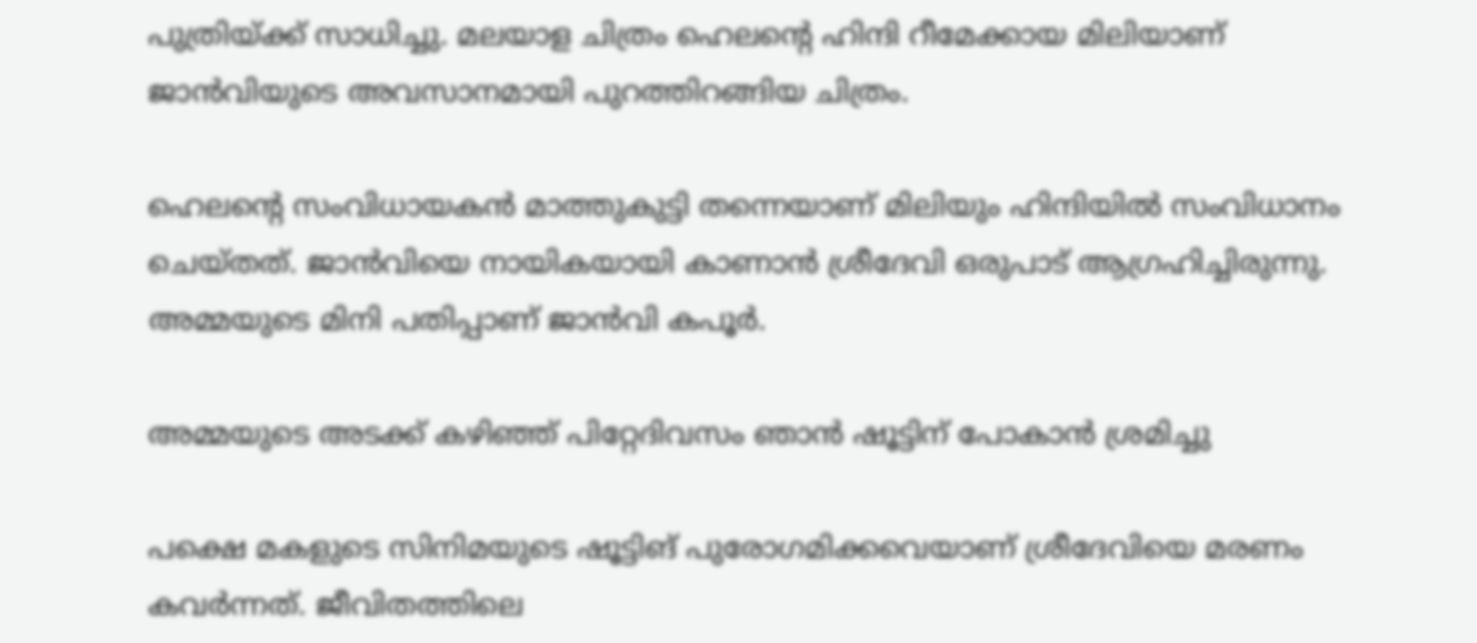പുത്രിയ്ക്ക് സാധിച്ചു. മലയാള ചിത്രം ഹെലന്റെ ഹിന്ദി റീമേക്കായ മിലിയാണ് ജാൻവിയുടെ അവസാനമായി പുറത്തിറങ്ങിയ ചിത്രം.

ഹെലന്റെ സംവിധായകൻ മാത്തുകുട്ടി തന്നെയാണ് മിലിയും ഹിന്ദിയിൽ സംവിധാനം ചെയ്തത്. ജാൻവിയെ നായികയായി കാണാൻ ശ്രീദേവി ഒരുപാട് ആഗ്രഹിച്ചിരുന്നു. അമ്മയുടെ മിനി പതിപ്പാണ് ജാൻവി കപൂർ.

അമ്മയുടെ അടക്ക് കഴിഞ്ഞ് പിറ്റേദിവസം ഞാൻ ഷൂട്ടിന് പോകാൻ ശ്രമിച്ചു

പക്ഷെ മകളുടെ സിനിമയുടെ ഷൂട്ടിങ് പുരോഗമിക്കവെയാണ് ശ്രീദേവിയെ മരണം കവർന്നത്. ജീവിതത്തിലെ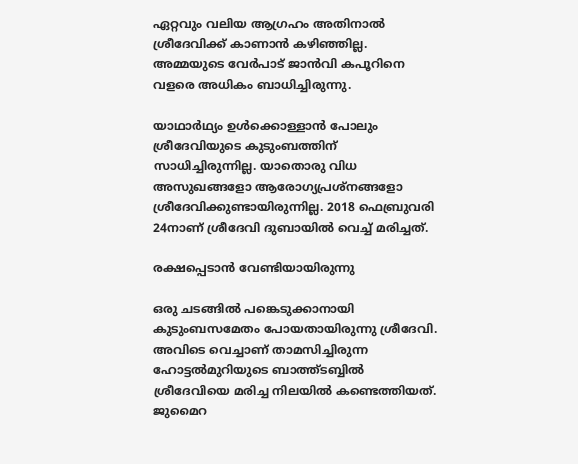ഏറ്റവും വലിയ ആഗ്രഹം അതിനാൽ ശ്രീദേവിക്ക് കാണാൻ‌ കഴിഞ്ഞില്ല. അമ്മയുടെ വേർപാട് ജാൻവി കപൂറിനെ വളരെ അധികം ബാധിച്ചിരുന്നു.

യാഥാർഥ്യം ഉൾക്കൊള്ളാൻ പോലും ശ്രീദേവിയുടെ കുടുംബത്തിന് സാധിച്ചിരുന്നില്ല. യാതൊരു വിധ അസുഖങ്ങളോ ആരോഗ്യപ്രശ്നങ്ങളോ ശ്രീദേവിക്കുണ്ടായിരുന്നില്ല. 2018 ഫെബ്രുവരി 24നാണ് ശ്രീദേവി ദുബായിൽ വെച്ച് മരിച്ചത്.

രക്ഷപ്പെടാൻ വേണ്ടിയായിരുന്നു

ഒരു ചടങ്ങിൽ പങ്കെടുക്കാനായി കുടുംബസമേതം പോയതായിരുന്നു ശ്രീദേവി. അവിടെ വെച്ചാണ് താമസിച്ചിരുന്ന ഹോട്ടൽമുറിയുടെ ബാത്ത്ടബ്ബിൽ ശ്രീദേവിയെ മരിച്ച നിലയിൽ കണ്ടെത്തിയത്. ജുമൈറ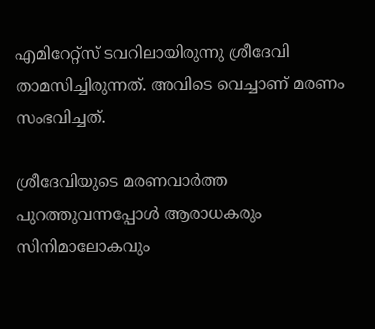എമിറേറ്റ്സ് ടവറിലായിരുന്നു ശ്രീദേവി താമസിച്ചിരുന്നത്. അവിടെ വെച്ചാണ് മരണം സംഭവിച്ചത്.

ശ്രീദേവിയുടെ മരണവാർത്ത പുറത്തുവന്നപ്പോൾ ആരാധകരും സിനിമാലോകവും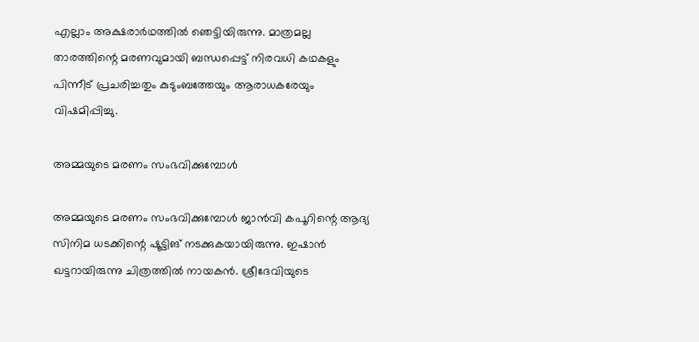എല്ലാം അക്ഷരാർഥത്തിൽ‌ ഞെട്ടിയിരുന്നു. മാത്രമല്ല താരത്തിന്റെ മരണവുമായി ബന്ധപ്പെട്ട് നിരവധി കഥകളും പിന്നീട് പ്രചരിച്ചതും കുടുംബത്തേയും ആരാധകരേയും വിഷമിപ്പിച്ചു.

അമ്മയുടെ മരണം സംഭവിക്കുമ്പോൾ‌

അമ്മയുടെ മരണം സംഭവിക്കുമ്പോൾ‌ ജാൻവി കപൂറിന്റെ ആദ്യ സിനിമ ധടക്കിന്റെ ഷൂട്ടിങ് നടക്കുകയായിരുന്നു. ഇഷാൻ ഖട്ടറായിരുന്നു ചിത്രത്തിൽ നായകൻ. ശ്രീദേവിയുടെ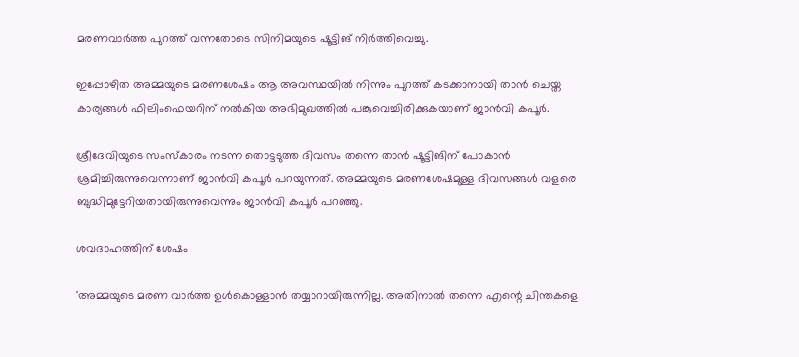മരണവാർത്ത പുറത്ത് വന്നതോടെ സിനിമയുടെ ഷൂട്ടിങ് നിർത്തിവെച്ചു.

ഇപ്പോഴിത അമ്മയുടെ മരണശേഷം ആ അവസ്ഥയിൽ നിന്നും പുറത്ത് കടക്കാനായി താൻ ചെയ്ത കാര്യങ്ങൾ ഫിലിംഫെയറിന് നൽകിയ അഭിമുഖത്തിൽ പങ്കുവെച്ചിരിക്കുകയാണ് ജാൻവി കപൂർ.

ശ്രീദേവിയുടെ സംസ്കാരം നടന്ന തൊട്ടടുത്ത ദിവസം തന്നെ താൻ ഷൂ‍‍ട്ടിങിന് പോകാൻ ശ്രമിച്ചിരുന്നുവെന്നാണ് ജാൻവി കപൂർ പറയുന്നത്. അമ്മയുടെ മരണശേഷമുള്ള ദിവസങ്ങൾ വളരെ ബുദ്ധിമുട്ടേറിയതായിരുന്നുവെന്നും ജാൻവി കപൂർ പറഞ്ഞു.

ശവദാഹത്തിന് ശേഷം

'അമ്മയുടെ മരണ വാർത്ത ഉൾകൊള്ളാൻ തയ്യാറായിരുന്നില്ല. അതിനാൽ തന്നെ എന്റെ ചിന്തകളെ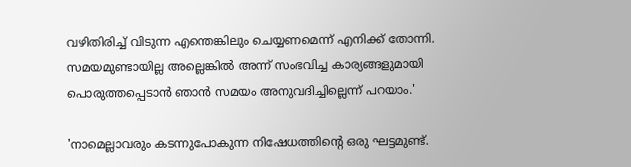വഴിതിരിച്ച് വിടുന്ന എന്തെങ്കിലും ചെയ്യണമെന്ന് എനിക്ക് തോന്നി. സമയമുണ്ടായില്ല അല്ലെങ്കിൽ അന്ന് സംഭവിച്ച കാര്യങ്ങളുമായി പൊരുത്തപ്പെടാൻ ഞാൻ സമയം അനുവദിച്ചില്ലെന്ന് പറയാം.'

'നാമെല്ലാവരും കടന്നുപോകുന്ന നിഷേധത്തിന്റെ ഒരു ഘട്ടമുണ്ട്.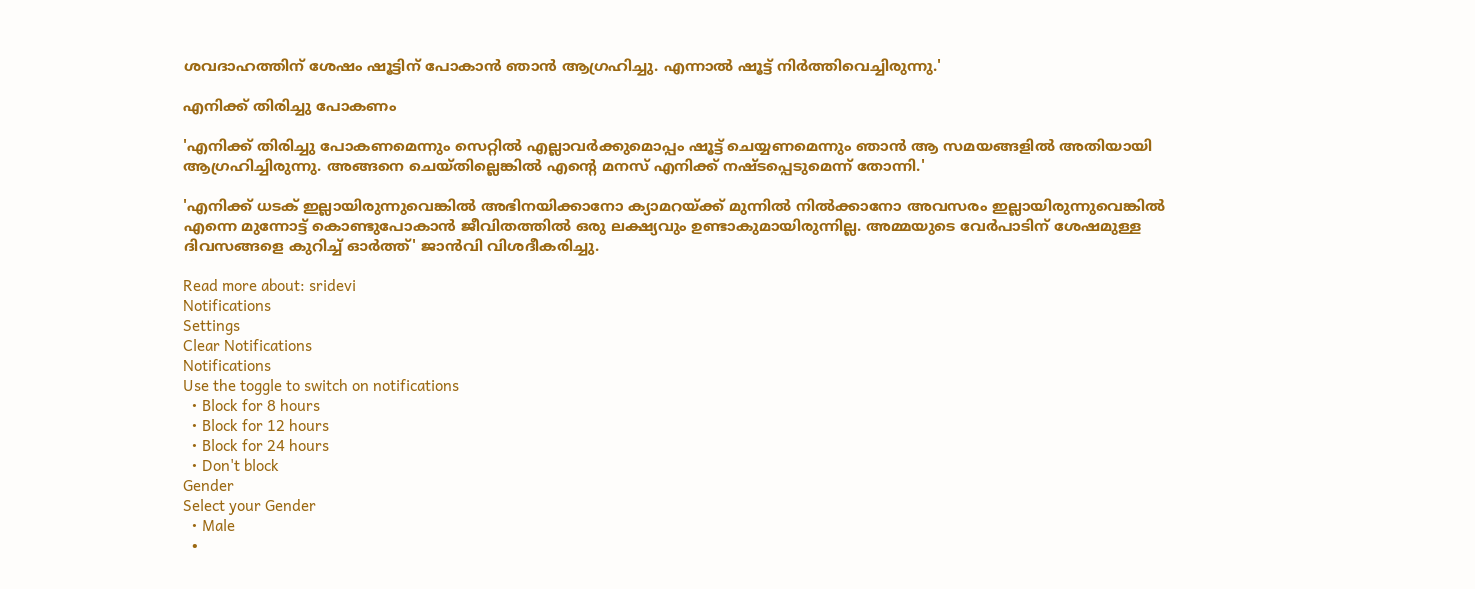ശവദാഹത്തിന് ശേഷം ഷൂട്ടിന് പോകാൻ ഞാൻ ആഗ്രഹിച്ചു. എന്നാൽ ഷൂട്ട് നിർത്തിവെച്ചിരുന്നു.'

എനിക്ക് തിരിച്ചു പോകണം

'എനിക്ക് തിരിച്ചു പോകണമെന്നും സെറ്റിൽ എല്ലാവർക്കുമൊപ്പം ഷൂട്ട് ചെയ്യണമെന്നും ഞാൻ ആ സമയങ്ങളിൽ അതിയായി ആഗ്രഹിച്ചിരുന്നു. അങ്ങനെ ചെയ്തില്ലെങ്കിൽ എന്റെ മനസ് എനിക്ക് നഷ്ടപ്പെടുമെന്ന് തോന്നി.'

'എനിക്ക് ധടക് ഇല്ലായിരുന്നുവെങ്കിൽ അഭിനയിക്കാനോ ക്യാമറയ്ക്ക് മുന്നിൽ നിൽക്കാനോ അവസരം ഇല്ലായിരുന്നുവെങ്കിൽ എന്നെ മുന്നോട്ട് കൊണ്ടുപോകാൻ ജീവിതത്തിൽ ഒരു ലക്ഷ്യവും ഉണ്ടാകുമായിരുന്നില്ല. അമ്മയുടെ വേർപാടിന് ശേഷമുള്ള ദിവസങ്ങളെ കുറിച്ച് ഓർത്ത്' ജാൻവി വിശദീകരിച്ചു.

Read more about: sridevi
Notifications
Settings
Clear Notifications
Notifications
Use the toggle to switch on notifications
  • Block for 8 hours
  • Block for 12 hours
  • Block for 24 hours
  • Don't block
Gender
Select your Gender
  • Male
  •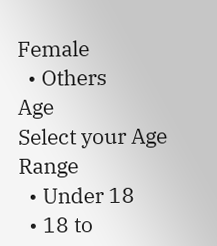Female
  • Others
Age
Select your Age Range
  • Under 18
  • 18 to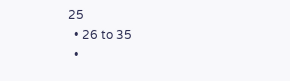25
  • 26 to 35
  •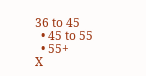36 to 45
  • 45 to 55
  • 55+
X